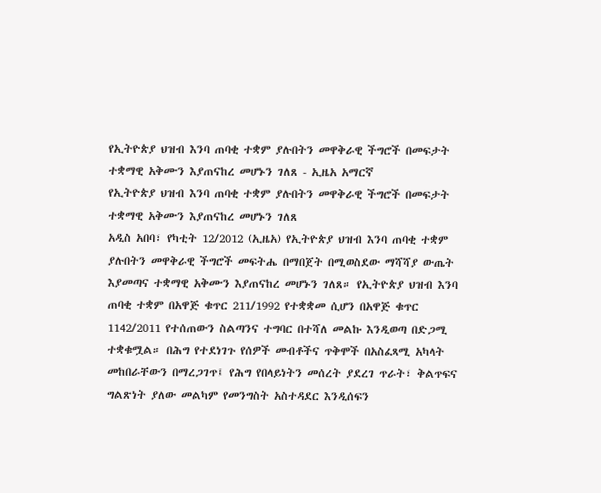የኢትዮጵያ ህዝብ እንባ ጠባቂ ተቋም ያሉበትን መዋቅራዊ ችግሮች በመፍታት ተቋማዊ አቅሙን እያጠናከረ መሆኑን ገለጸ - ኢዜአ አማርኛ
የኢትዮጵያ ህዝብ እንባ ጠባቂ ተቋም ያሉበትን መዋቅራዊ ችግሮች በመፍታት ተቋማዊ አቅሙን እያጠናከረ መሆኑን ገለጸ
አዲስ አበባ፣ የካቲት 12/2012 (ኢዜአ) የኢትዮጵያ ህዝብ እንባ ጠባቂ ተቋም ያሉበትን መዋቅራዊ ችግሮች መፍትሔ በማበጀት በሚወስደው ማሻሻያ ውጤት እያመጣና ተቋማዊ አቅሙን እያጠናከረ መሆኑን ገለጸ። የኢትዮጵያ ህዝብ እንባ ጠባቂ ተቋም በአዋጅ ቁጥር 211/1992 የተቋቋመ ሲሆን በአዋጅ ቁጥር 1142/2011 የተሰጠውን ስልጣንና ተግባር በተሻለ መልኩ እንዲወጣ በድጋሚ ተቋቁሟል። በሕግ የተደነገጉ የሰዎች መብቶችና ጥቅሞች በአስፈጻሚ አካላት መከበራቸውን በማረጋገጥ፤ የሕግ የበላይነትን መሰረት ያደረገ ጥራት፣ ቅልጥፍና ግልጽነት ያለው መልካም የመንግስት አስተዳደር እንዲሰፍን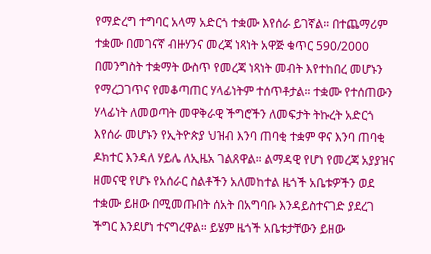የማድረግ ተግባር አላማ አድርጎ ተቋሙ እየሰራ ይገኛል። በተጨማሪም ተቋሙ በመገናኛ ብዙሃንና መረጃ ነጻነት አዋጅ ቁጥር 590/2000 በመንግስት ተቋማት ውስጥ የመረጃ ነጻነት መብት እየተከበረ መሆኑን የማረጋገጥና የመቆጣጠር ሃላፊነትም ተሰጥቶታል። ተቋሙ የተሰጠውን ሃላፊነት ለመወጣት መዋቅራዊ ችግሮችን ለመፍታት ትኩረት አድርጎ እየሰራ መሆኑን የኢትዮጵያ ህዝብ እንባ ጠባቂ ተቋም ዋና እንባ ጠባቂ ዶክተር እንዳለ ሃይሌ ለኢዜአ ገልጸዋል። ልማዳዊ የሆነ የመረጃ አያያዝና ዘመናዊ የሆኑ የአሰራር ስልቶችን አለመከተል ዜጎች አቤቱዎችን ወደ ተቋሙ ይዘው በሚመጡበት ሰአት በአግባቡ እንዳይስተናገድ ያደረገ ችግር እንደሆነ ተናግረዋል። ይሄም ዜጎች አቤቱታቸውን ይዘው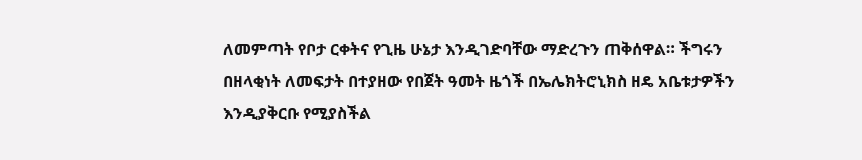ለመምጣት የቦታ ርቀትና የጊዜ ሁኔታ እንዲገድባቸው ማድረጉን ጠቅሰዋል። ችግሩን በዘላቂነት ለመፍታት በተያዘው የበጀት ዓመት ዜጎች በኤሌክትሮኒክስ ዘዴ አቤቱታዎችን እንዲያቅርቡ የሚያስችል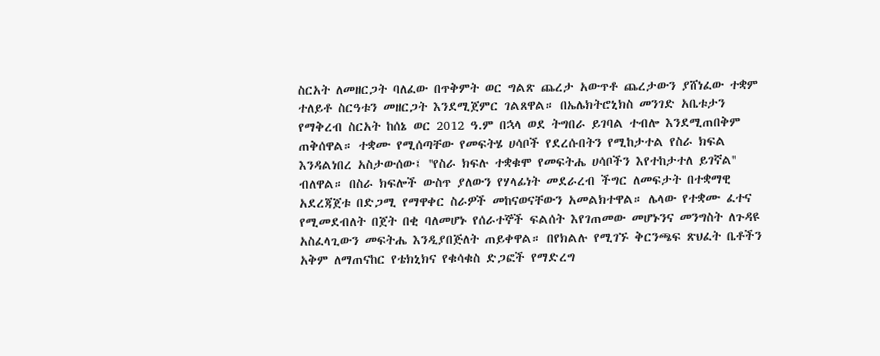ስርአት ለመዘርጋት ባለፈው በጥቅምት ወር ግልጽ ጨረታ አውጥቶ ጨረታውን ያሸነፈው ተቋም ተለይቶ ስርዓቱን መዘርጋት እንደሚጀምር ገልጸዋል። በኤሌክትሮኒክስ መንገድ አቤቱታን የማቅረብ ስርአት ከሰኔ ወር 2012 ዓ.ም በኋላ ወደ ትግበራ ይገባል ተብሎ እንደሚጠበቅም ጠቅሰዋል። ተቋሙ የሚሰጣቸው የመፍትሄ ሀሳቦች የደረሱበትን የሚከታተል የስራ ክፍል እንዳልነበረ አስታውሰው፤ ''የስራ ክፍሉ ተቋቁሞ የመፍትሔ ሀሳቦችን እየተከታተለ ይገኛል'' ብለዋል። በስራ ክፍሎች ውስጥ ያለውን የሃላፊነት መደራረብ ችግር ለመፍታት በተቋማዊ አደረጃጀቱ በድጋሚ የማዋቀር ስራዎች መከናወናቸውን አመልክተዋል። ሌላው የተቋሙ ፈተና የሚመደብለት በጀት በቂ ባለመሆኑ የሰራተኞች ፍልሰት እየገጠመው መሆኑንና መንግስት ለጉዳዩ አስፈላጊውን መፍትሔ እንዲያበጅለት ጠይቀዋል። በየክልሉ የሚገኙ ቅርንጫፍ ጽህፈት ቤቶችን አቅም ለማጠናከር የቴክኒክና የቁሳቁስ ድጋፎች የማድረግ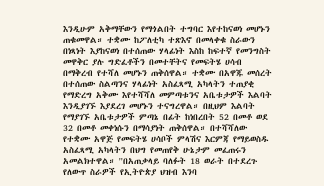እንዲሁም አቅማቸውን የማጎልበት ተግባር እየተከናወነ መሆኑን ጠቁመዋል። ተቋሙ ከፖለቲካ ተጽእኖ በመላቀቁ ስራውን በነጻነት እያከናወነ በተሰጠው ሃላፊነት እስከ ከፍተኛ የመንግስት መዋቅር ያሉ ግድፈቶችን በመተቸትና የመፍትሄ ሀሳብ በማቅረብ የተሻለ መሆኑን ጠቅሰዋል። ተቋሙ በአዋጁ መሰረት በተሰጠው ስልጣንና ሃላፊነት አስፈጻሚ አካላትን ተጠያቂ የማድረግ አቅሙ እየተሻሻለ መምጣቱንና አቤቱታዎች እልባት እንዲያገኙ እያደረገ መሆኑን ተናግረዋል። በዚህም እልባት የማያገኙ አቤቱታዎች ምጣኔ በፊት ከነበረበት 52 በመቶ ወደ 32 በመቶ መቀነሱን በማሳያነት ጠቅሰዋል። በተሻሻለው የተቋሙ አዋጅ የመፍትሄ ሀሳቦች ምላሽና እርምጃ የማይወስዱ አስፈጻሚ አካላትን በህግ የመጠየቅ ሁኔታም መፈጠሩን አመልክተዋል። ''በአጠቃላይ ባለፉት 18 ወራት በተደረጉ የለውጥ ስራዎች የኢትዮጵያ ህዝብ እንባ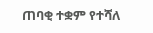ጠባቂ ተቋም የተሻለ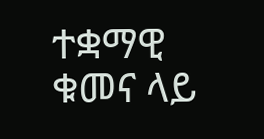ተቋማዊ ቁመና ላይ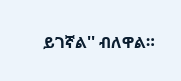ይገኛል'' ብለዋል።